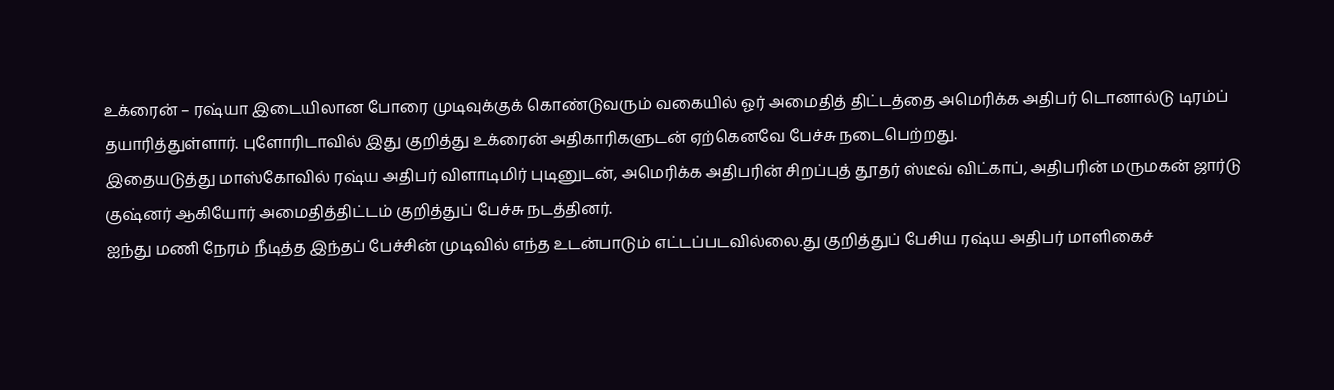உக்ரைன் – ரஷ்யா இடையிலான போரை முடிவுக்குக் கொண்டுவரும் வகையில் ஓர் அமைதித் திட்டத்தை அமெரிக்க அதிபர் டொனால்டு டிரம்ப் தயாரித்துள்ளார். புளோரிடாவில் இது குறித்து உக்ரைன் அதிகாரிகளுடன் ஏற்கெனவே பேச்சு நடைபெற்றது.
இதையடுத்து மாஸ்கோவில் ரஷ்ய அதிபர் விளாடிமிர் புடினுடன், அமெரிக்க அதிபரின் சிறப்புத் தூதர் ஸ்டீவ் விட்காப், அதிபரின் மருமகன் ஜார்டு குஷ்னர் ஆகியோர் அமைதித்திட்டம் குறித்துப் பேச்சு நடத்தினர்.
ஐந்து மணி நேரம் நீடித்த இந்தப் பேச்சின் முடிவில் எந்த உடன்பாடும் எட்டப்படவில்லை.து குறித்துப் பேசிய ரஷ்ய அதிபர் மாளிகைச்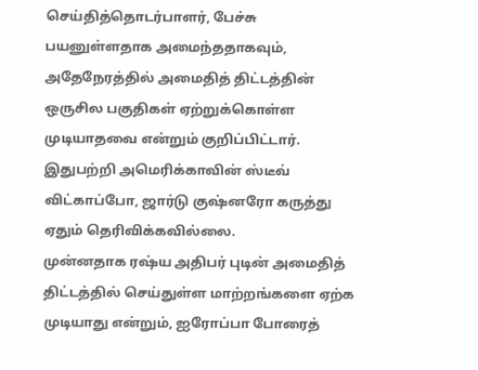செய்தித்தொடர்பாளர், பேச்சு பயனுள்ளதாக அமைந்ததாகவும், அதேநேரத்தில் அமைதித் திட்டத்தின் ஒருசில பகுதிகள் ஏற்றுக்கொள்ள முடியாதவை என்றும் குறிப்பிட்டார்.
இதுபற்றி அமெரிக்காவின் ஸ்டீவ் விட்காப்போ, ஜார்டு குஷ்னரோ கருத்து ஏதும் தெரிவிக்கவில்லை.
முன்னதாக ரஷ்ய அதிபர் புடின் அமைதித் திட்டத்தில் செய்துள்ள மாற்றங்களை ஏற்க முடியாது என்றும், ஐரோப்பா போரைத்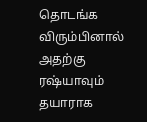தொடங்க விரும்பினால் அதற்கு ரஷ்யாவும் தயாராக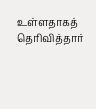உள்ளதாகத் தெரிவித்தார்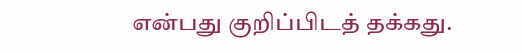என்பது குறிப்பிடத் தக்கது.